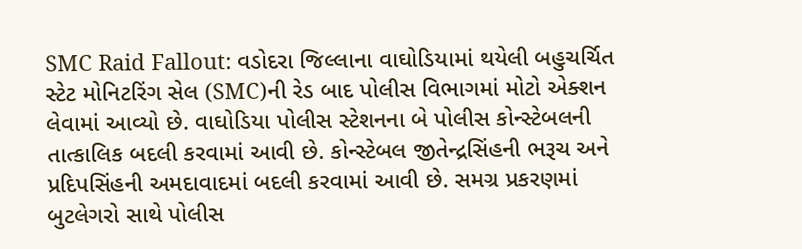SMC Raid Fallout: વડોદરા જિલ્લાના વાઘોડિયામાં થયેલી બહુચર્ચિત સ્ટેટ મોનિટરિંગ સેલ (SMC)ની રેડ બાદ પોલીસ વિભાગમાં મોટો એક્શન લેવામાં આવ્યો છે. વાઘોડિયા પોલીસ સ્ટેશનના બે પોલીસ કોન્સ્ટેબલની તાત્કાલિક બદલી કરવામાં આવી છે. કોન્સ્ટેબલ જીતેન્દ્રસિંહની ભરૂચ અને પ્રદિપસિંહની અમદાવાદમાં બદલી કરવામાં આવી છે. સમગ્ર પ્રકરણમાં બુટલેગરો સાથે પોલીસ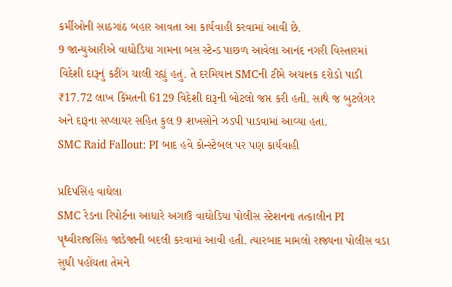કર્મીઓની સાઠગાંઠ બહાર આવતા આ કાર્યવાહી કરવામાં આવી છે.
9 જાન્યુઆરીએ વાઘોડિયા ગામના બસ સ્ટેન્ડ પાછળ આવેલા આનંદ નગરી વિસ્તારમાં વિદેશી દારૂનું કટીંગ ચાલી રહ્યું હતું. તે દરમિયાન SMCની ટીમે અચાનક દરોડો પાડી ₹17.72 લાખ કિંમતની 6129 વિદેશી દારૂની બોટલો જપ્ત કરી હતી. સાથે જ બુટલેગર અને દારૂના સપ્લાયર સહિત કુલ 9 શખસોને ઝડપી પાડવામાં આવ્યા હતા.
SMC Raid Fallout: PI બાદ હવે કોન્સ્ટેબલ પર પણ કાર્યવાહી

પ્રદિપસિંહ વાઘેલા
SMC રેડના રિપોર્ટના આધારે અગાઉ વાઘોડિયા પોલીસ સ્ટેશનના તત્કાલીન PI પૃથ્વીરાજસિંહ જાડેજાની બદલી કરવામાં આવી હતી. ત્યારબાદ મામલો રાજ્યના પોલીસ વડા સુધી પહોંચતા તેમને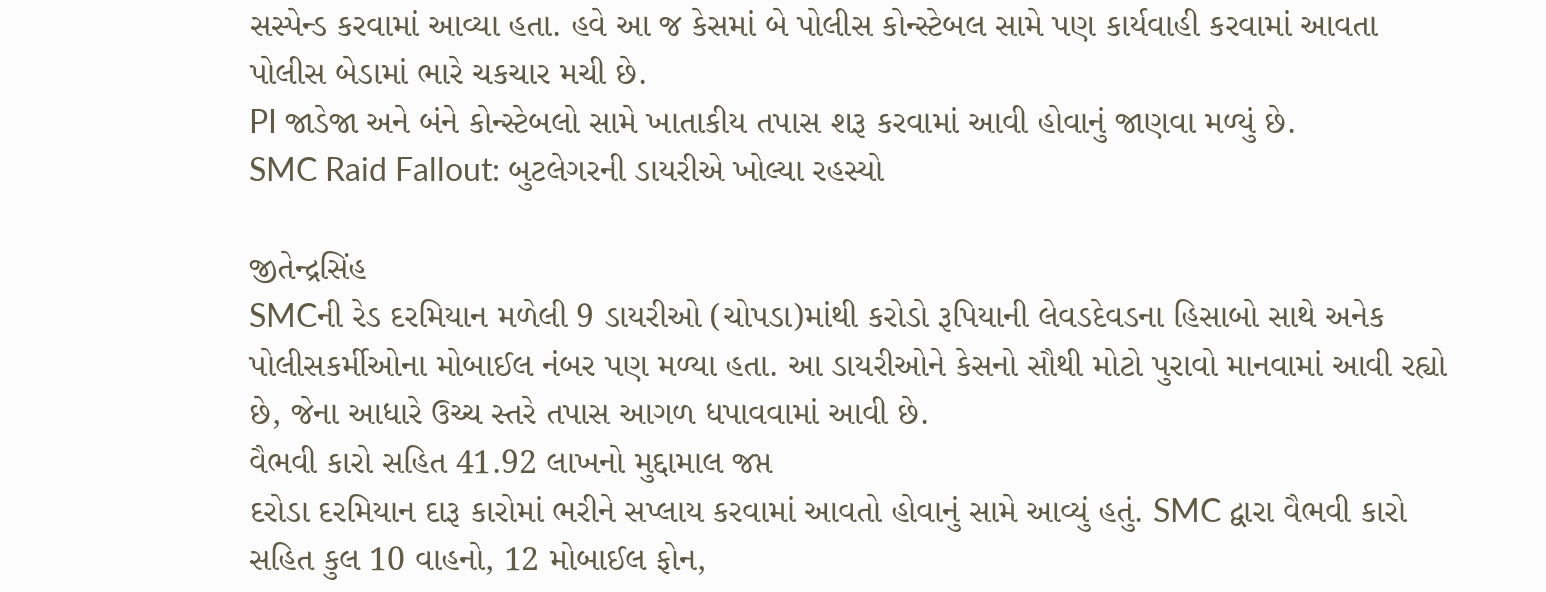સસ્પેન્ડ કરવામાં આવ્યા હતા. હવે આ જ કેસમાં બે પોલીસ કોન્સ્ટેબલ સામે પણ કાર્યવાહી કરવામાં આવતા પોલીસ બેડામાં ભારે ચકચાર મચી છે.
PI જાડેજા અને બંને કોન્સ્ટેબલો સામે ખાતાકીય તપાસ શરૂ કરવામાં આવી હોવાનું જાણવા મળ્યું છે.
SMC Raid Fallout: બુટલેગરની ડાયરીએ ખોલ્યા રહસ્યો

જીતેન્દ્રસિંહ
SMCની રેડ દરમિયાન મળેલી 9 ડાયરીઓ (ચોપડા)માંથી કરોડો રૂપિયાની લેવડદેવડના હિસાબો સાથે અનેક પોલીસકર્મીઓના મોબાઈલ નંબર પણ મળ્યા હતા. આ ડાયરીઓને કેસનો સૌથી મોટો પુરાવો માનવામાં આવી રહ્યો છે, જેના આધારે ઉચ્ચ સ્તરે તપાસ આગળ ધપાવવામાં આવી છે.
વૈભવી કારો સહિત 41.92 લાખનો મુદ્દામાલ જપ્ત
દરોડા દરમિયાન દારૂ કારોમાં ભરીને સપ્લાય કરવામાં આવતો હોવાનું સામે આવ્યું હતું. SMC દ્વારા વૈભવી કારો સહિત કુલ 10 વાહનો, 12 મોબાઈલ ફોન,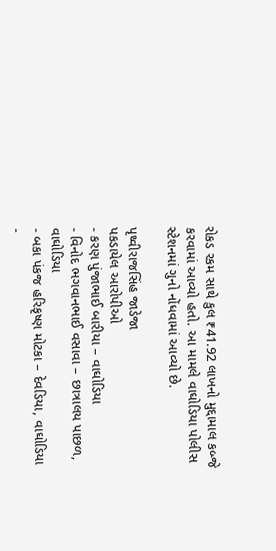રોકડ રકમ સાથે કુલ ₹41.92 લાખનો મુદ્દામાલ કબ્જે કરવામાં આવ્યો હતો. આ મામલે વાઘોડિયા પોલીસ સ્ટેશનમાં ગુનો નોંધવામાં આવ્યો છે.

પૃથ્વીરાજસિંહ જાડેજા
પકડાયેલ આરોપીઓ
- કરણ પુંજાભાઈ બારીયા – વાઘોડિયા
- વિનોદ ભગવાનભાઈ વસાવા – છાત્રાલય પાછળ, વાઘોડિયા
- બકા પંકજ હરિકૃષ્ણ મોટકા – દેવડિયા, વાઘોડિયા
-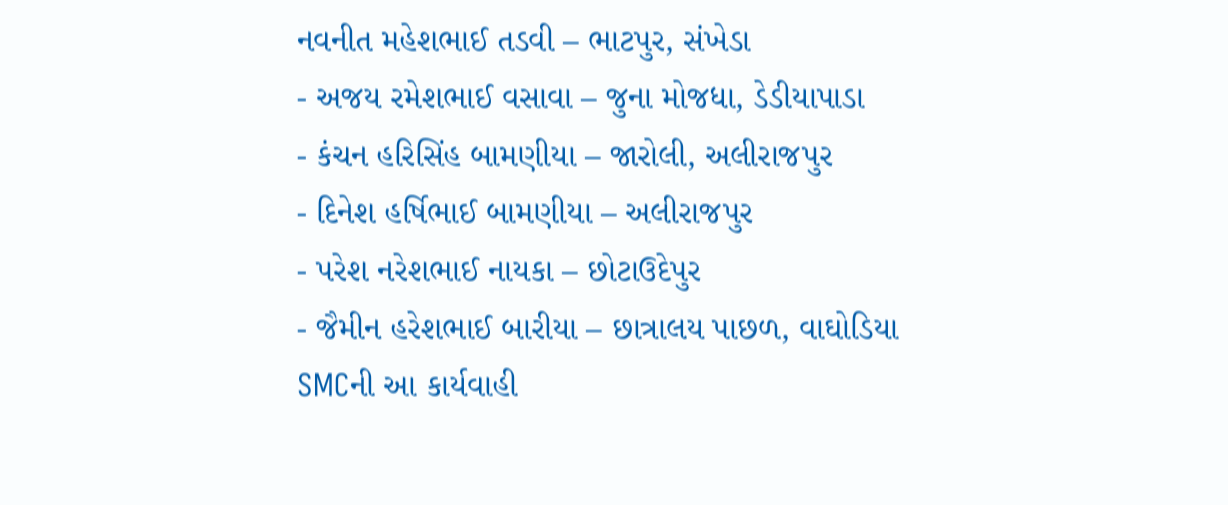નવનીત મહેશભાઈ તડવી – ભાટપુર, સંખેડા
- અજય રમેશભાઈ વસાવા – જુના મોજધા, ડેડીયાપાડા
- કંચન હરિસિંહ બામણીયા – જારોલી, અલીરાજપુર
- દિનેશ હર્ષિભાઈ બામણીયા – અલીરાજપુર
- પરેશ નરેશભાઈ નાયકા – છોટાઉદેપુર
- જૈમીન હરેશભાઈ બારીયા – છાત્રાલય પાછળ, વાઘોડિયા
SMCની આ કાર્યવાહી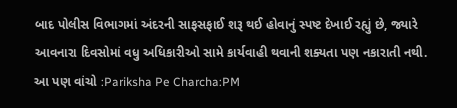બાદ પોલીસ વિભાગમાં અંદરની સાફસફાઈ શરૂ થઈ હોવાનું સ્પષ્ટ દેખાઈ રહ્યું છે, જ્યારે આવનારા દિવસોમાં વધુ અધિકારીઓ સામે કાર્યવાહી થવાની શક્યતા પણ નકારાતી નથી.
આ પણ વાંચો :Pariksha Pe Charcha:PM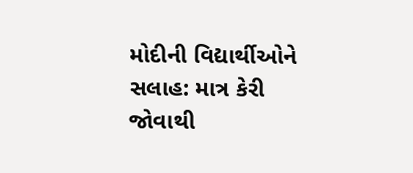મોદીની વિદ્યાર્થીઓને સલાહ: માત્ર કેરી જોવાથી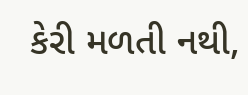કેરી મળતી નથી,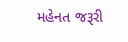મહેનત જરૂરી